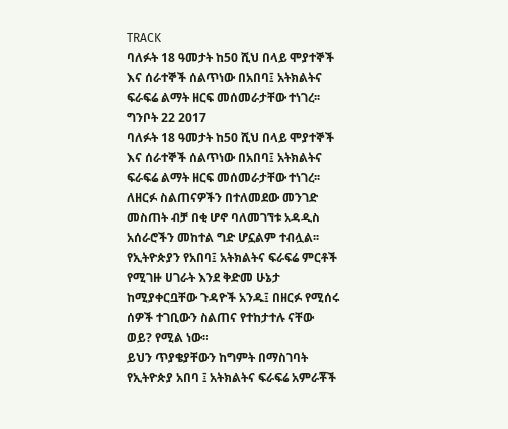TRACK
ባለፉት 18 ዓመታት ከ50 ሺህ በላይ ሞያተኞች እና ሰራተኞች ሰልጥነው በአበባ፤ አትክልትና ፍራፍሬ ልማት ዘርፍ መሰመራታቸው ተነገረ፡፡
ግንቦት 22 2017
ባለፉት 18 ዓመታት ከ50 ሺህ በላይ ሞያተኞች እና ሰራተኞች ሰልጥነው በአበባ፤ አትክልትና ፍራፍሬ ልማት ዘርፍ መሰመራታቸው ተነገረ፡፡
ለዘርፉ ስልጠናዎችን በተለመደው መንገድ መስጠት ብቻ በቂ ሆኖ ባለመገኘቱ አዳዲስ አሰራሮችን መከተል ግድ ሆኗልም ተብሏል፡፡
የኢትዮጵያን የአበባ፤ አትክልትና ፍራፍሬ ምርቶች የሚገዙ ሀገራት እንደ ቅድመ ሁኔታ ከሚያቀርቧቸው ጉዳዮች አንዱ፤ በዘርፉ የሚሰሩ ሰዎች ተገቢውን ስልጠና የተከታተሉ ናቸው ወይ? የሚል ነው።
ይህን ጥያቄያቸውን ከግምት በማስገባት የኢትዮጵያ አበባ ፤ አትክልትና ፍራፍሬ አምራቾች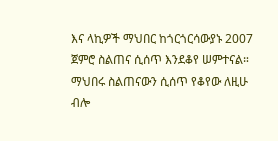እና ላኪዎች ማህበር ከጎርጎርሳውያኑ 2007 ጀምሮ ስልጠና ሲሰጥ እንደቆየ ሠምተናል።
ማህበሩ ስልጠናውን ሲሰጥ የቆየው ለዚሁ ብሎ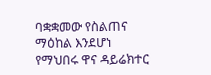ባቋቋመው የስልጠና ማዕከል እንደሆነ የማህበሩ ዋና ዳይሬክተር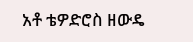አቶ ቴዎድሮስ ዘውዴ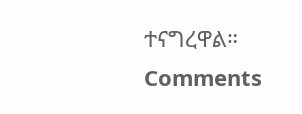ተናግረዋል።
Comments